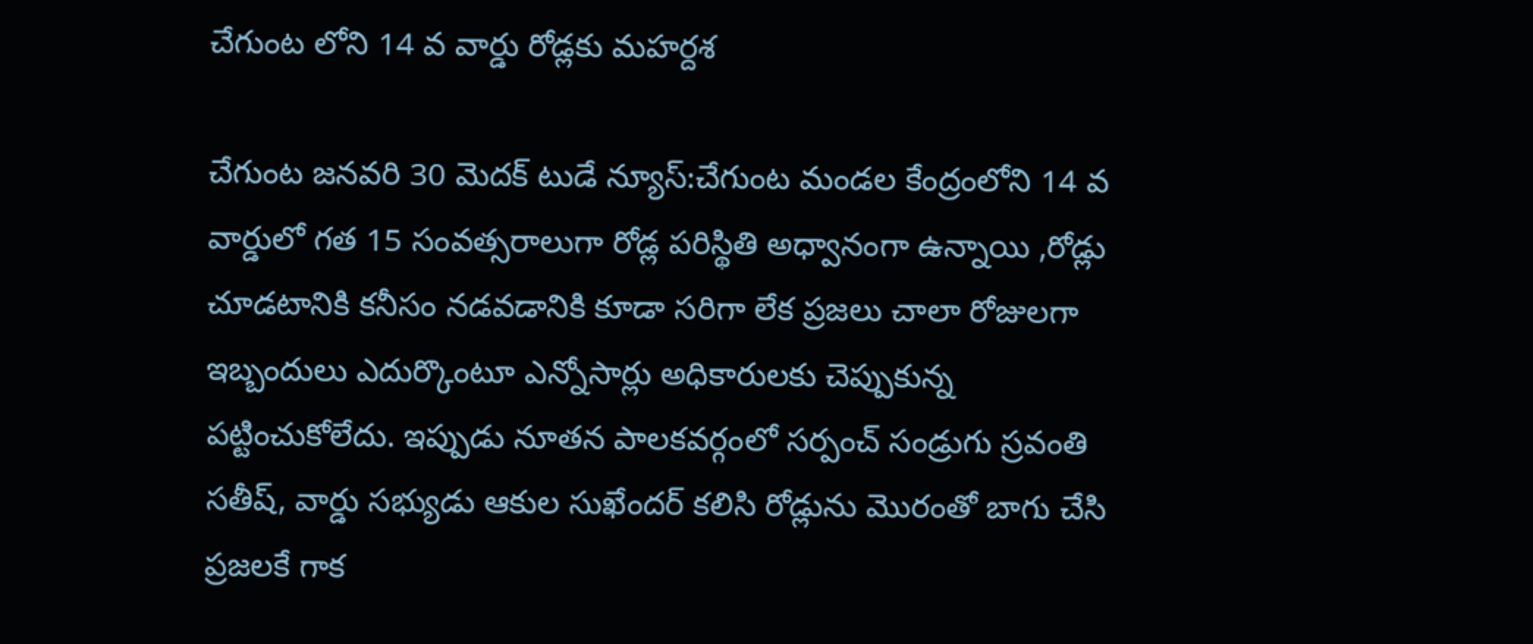చేగుంట లోని 14 వ వార్డు రోడ్లకు మహర్దశ

చేగుంట జనవరి 30 మెదక్ టుడే న్యూస్:చేగుంట మండల కేంద్రంలోని 14 వ వార్డులో గత 15 సంవత్సరాలుగా రోడ్ల పరిస్థితి అధ్వానంగా ఉన్నాయి ,రోడ్లు చూడటానికి కనీసం నడవడానికి కూడా సరిగా లేక ప్రజలు చాలా రోజులగా ఇబ్బందులు ఎదుర్కొంటూ ఎన్నోసార్లు అధికారులకు చెప్పుకున్న పట్టించుకోలేదు. ఇప్పుడు నూతన పాలకవర్గంలో సర్పంచ్ సండ్రుగు స్రవంతి సతీష్, వార్డు సభ్యుడు ఆకుల సుఖేందర్ కలిసి రోడ్లును మొరంతో బాగు చేసి ప్రజలకే గాక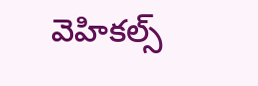వెహికల్స్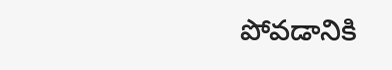పోవడానికి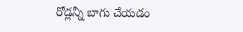రోడ్లన్నీ బాగు చేయడం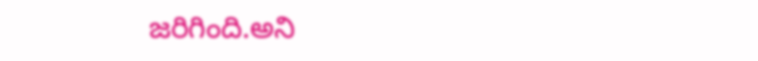జరిగింది.అని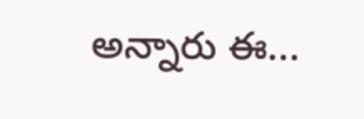అన్నారు ఈ...